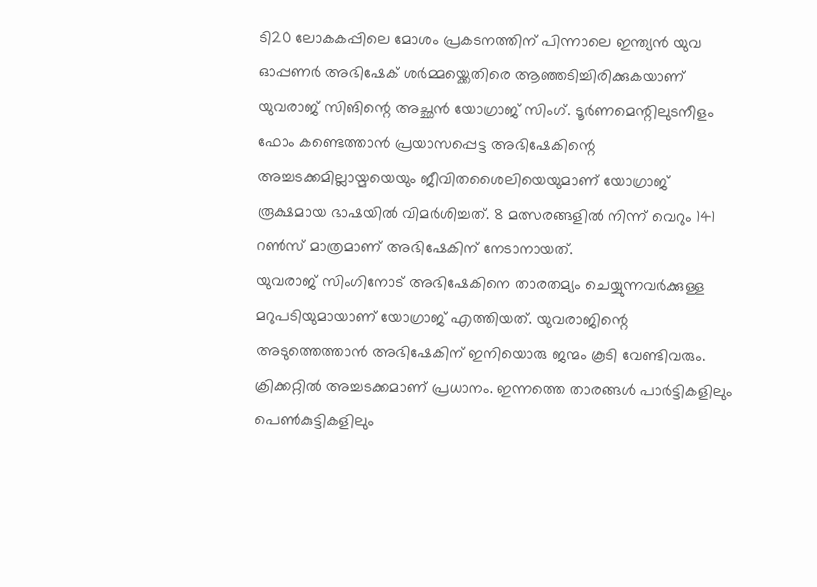ടി20 ലോകകപ്പിലെ മോശം പ്രകടനത്തിന് പിന്നാലെ ഇന്ത്യൻ യുവ ഓപ്പണർ അഭിഷേക് ശർമ്മയ്ക്കെതിരെ ആഞ്ഞടിച്ചിരിക്കുകയാണ് യുവരാജ് സിങിന്റെ അച്ഛൻ യോഗ്രാജ് സിംഗ്. ടൂർണമെന്റിലുടനീളം ഫോം കണ്ടെത്താൻ പ്രയാസപ്പെട്ട അഭിഷേകിന്റെ അച്ചടക്കമില്ലായ്മയെയും ജീവിതശൈലിയെയുമാണ് യോഗ്രാജ് രൂക്ഷമായ ഭാഷയിൽ വിമർശിച്ചത്. 8 മത്സരങ്ങളിൽ നിന്ന് വെറും 141 റൺസ് മാത്രമാണ് അഭിഷേകിന് നേടാനായത്.
യുവരാജ് സിംഗിനോട് അഭിഷേകിനെ താരതമ്യം ചെയ്യുന്നവർക്കുള്ള മറുപടിയുമായാണ് യോഗ്രാജ് എത്തിയത്. യുവരാജിന്റെ അടുത്തെത്താൻ അഭിഷേകിന് ഇനിയൊരു ജന്മം കൂടി വേണ്ടിവരും. ക്രിക്കറ്റിൽ അച്ചടക്കമാണ് പ്രധാനം. ഇന്നത്തെ താരങ്ങൾ പാർട്ടികളിലും പെൺകുട്ടികളിലും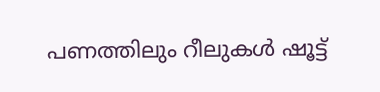പണത്തിലും റീലുകൾ ഷൂട്ട്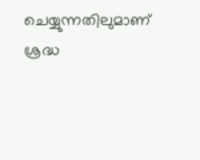ചെയ്യുന്നതിലുമാണ് ശ്രദ്ധ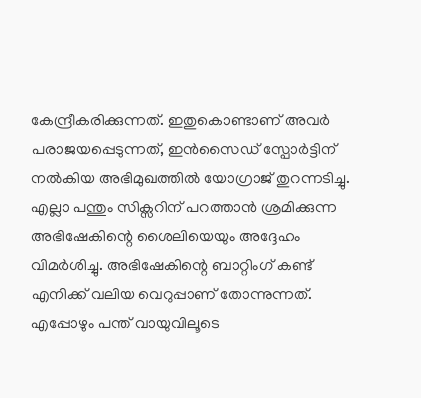കേന്ദ്രീകരിക്കുന്നത്. ഇതുകൊണ്ടാണ് അവർ പരാജയപ്പെടുന്നത്, ഇൻസൈഡ് സ്പോർട്ടിന് നൽകിയ അഭിമുഖത്തിൽ യോഗ്രാജ് തുറന്നടിച്ചു.
എല്ലാ പന്തും സിക്സറിന് പറത്താൻ ശ്രമിക്കുന്ന അഭിഷേകിന്റെ ശൈലിയെയും അദ്ദേഹം വിമർശിച്ചു. അഭിഷേകിന്റെ ബാറ്റിംഗ് കണ്ട് എനിക്ക് വലിയ വെറുപ്പാണ് തോന്നുന്നത്. എപ്പോഴും പന്ത് വായുവിലൂടെ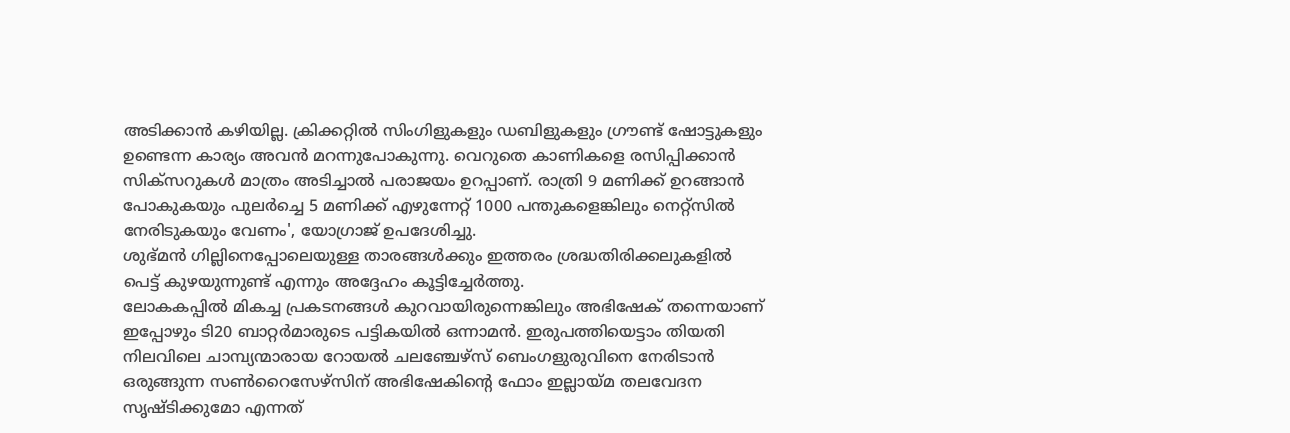അടിക്കാൻ കഴിയില്ല. ക്രിക്കറ്റിൽ സിംഗിളുകളും ഡബിളുകളും ഗ്രൗണ്ട് ഷോട്ടുകളും ഉണ്ടെന്ന കാര്യം അവൻ മറന്നുപോകുന്നു. വെറുതെ കാണികളെ രസിപ്പിക്കാൻ സിക്സറുകൾ മാത്രം അടിച്ചാൽ പരാജയം ഉറപ്പാണ്. രാത്രി 9 മണിക്ക് ഉറങ്ങാൻ പോകുകയും പുലർച്ചെ 5 മണിക്ക് എഴുന്നേറ്റ് 1000 പന്തുകളെങ്കിലും നെറ്റ്സിൽ നേരിടുകയും വേണം', യോഗ്രാജ് ഉപദേശിച്ചു.
ശുഭ്മൻ ഗില്ലിനെപ്പോലെയുള്ള താരങ്ങൾക്കും ഇത്തരം ശ്രദ്ധതിരിക്കലുകളിൽ പെട്ട് കുഴയുന്നുണ്ട് എന്നും അദ്ദേഹം കൂട്ടിച്ചേർത്തു.
ലോകകപ്പിൽ മികച്ച പ്രകടനങ്ങൾ കുറവായിരുന്നെങ്കിലും അഭിഷേക് തന്നെയാണ് ഇപ്പോഴും ടി20 ബാറ്റർമാരുടെ പട്ടികയിൽ ഒന്നാമൻ. ഇരുപത്തിയെട്ടാം തിയതി നിലവിലെ ചാമ്പ്യന്മാരായ റോയൽ ചലഞ്ചേഴ്സ് ബെംഗളുരുവിനെ നേരിടാൻ ഒരുങ്ങുന്ന സൺറൈസേഴ്സിന് അഭിഷേകിന്റെ ഫോം ഇല്ലായ്മ തലവേദന സൃഷ്ടിക്കുമോ എന്നത്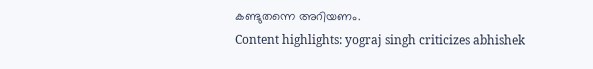കണ്ടുതന്നെ അറിയണം.
Content highlights: yograj singh criticizes abhishek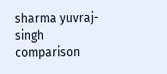sharma yuvraj-singh comparison